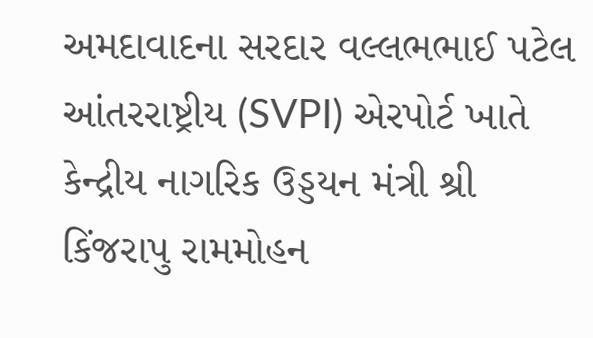અમદાવાદના સરદાર વલ્લભભાઈ પટેલ આંતરરાષ્ટ્રીય (SVPI) એરપોર્ટ ખાતે કેન્દ્રીય નાગરિક ઉડ્ડયન મંત્રી શ્રી કિંજરાપુ રામમોહન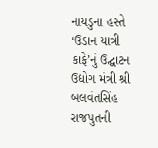નાયડુના હસ્તે ‘ઉડાન યાત્રી કાફે’નું ઉદ્ઘાટન
ઉદ્યોગ મંત્રી શ્રી બલવંતસિંહ રાજપુતની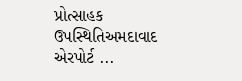પ્રોત્સાહક ઉપસ્થિતિઅમદાવાદ એરપોર્ટ ...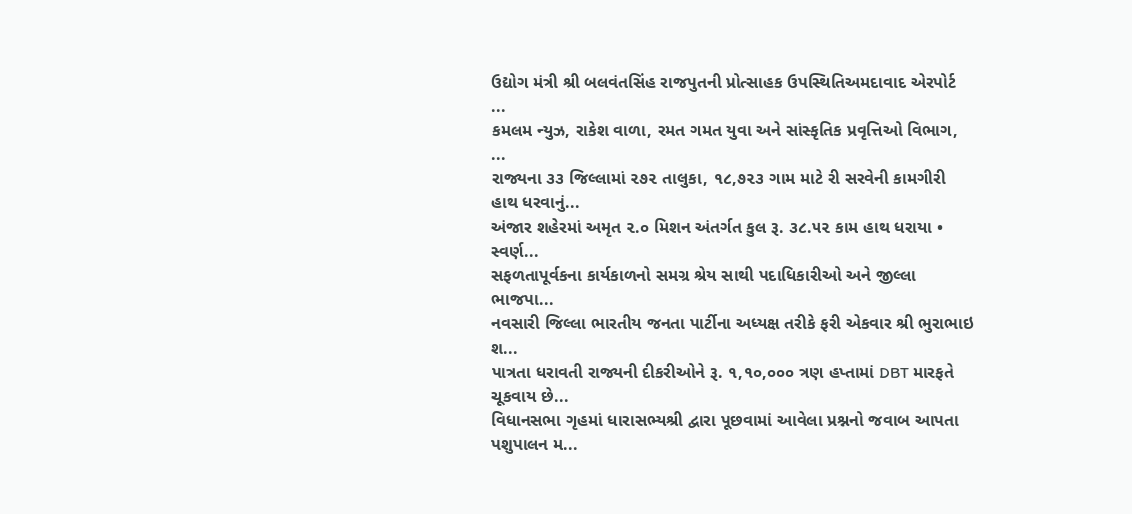ઉદ્યોગ મંત્રી શ્રી બલવંતસિંહ રાજપુતની પ્રોત્સાહક ઉપસ્થિતિઅમદાવાદ એરપોર્ટ ...
કમલમ ન્યુઝ, રાકેશ વાળા, રમત ગમત યુવા અને સાંસ્કૃતિક પ્રવૃત્તિઓ વિભાગ, ...
રાજ્યના ૩૩ જિલ્લામાં ૨૭૨ તાલુકા, ૧૮,૭૨૩ ગામ માટે રી સરવેની કામગીરી હાથ ધરવાનું...
અંજાર શહેરમાં અમૃત ૨.૦ મિશન અંતર્ગત કુલ રૂ. ૩૮.૫૨ કામ હાથ ધરાયા • સ્વર્ણ...
સફળતાપૂર્વકના કાર્યકાળનો સમગ્ર શ્રેય સાથી પદાધિકારીઓ અને જીલ્લા ભાજપા...
નવસારી જિલ્લા ભારતીય જનતા પાર્ટીના અધ્યક્ષ તરીકે ફરી એકવાર શ્રી ભુરાભાઇ શ...
પાત્રતા ધરાવતી રાજ્યની દીકરીઓને રૂ. ૧,૧૦,૦૦૦ ત્રણ હપ્તામાં DBT મારફતે ચૂકવાય છે...
વિધાનસભા ગૃહમાં ધારાસભ્યશ્રી દ્વારા પૂછવામાં આવેલા પ્રશ્નનો જવાબ આપતા પશુપાલન મ...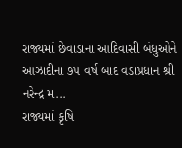રાજ્યમાં છેવાડાના આદિવાસી બંધુઓને આઝાદીના ૭૫ વર્ષ બાદ વડાપ્રધાન શ્રી નરેન્દ્ર મ...
રાજ્યમાં કૃષિ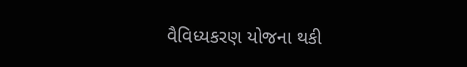વૈવિધ્યકરણ યોજના થકી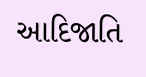આદિજાતિ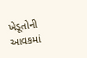ખેડૂતોની આવકમાં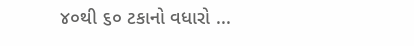૪૦થી ૬૦ ટકાનો વધારો ...